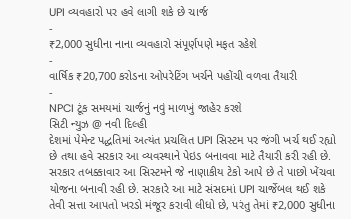UPI વ્યવહારો પર હવે લાગી શકે છે ચાર્જ
-
₹2,000 સુધીના નાના વ્યવહારો સંપૂર્ણપણે મફત રહેશે
-
વાર્ષિક ₹20,700 કરોડના ઓપરેટિંગ ખર્ચને પહોંચી વળવા તૈયારી
-
NPCI ટૂંક સમયમાં ચાર્જનું નવું માળખું જાહેર કરશે
સિટી ન્યુઝ @ નવી દિલ્હી
દેશમાં પેમેન્ટ પદ્ધતિમાં અત્યંત પ્રચલિત UPI સિસ્ટમ પર જંગી ખર્ચ થઈ રહ્યો છે તથા હવે સરકાર આ વ્યવસ્થાને પેઇડ બનાવવા માટે તૈયારી કરી રહી છે. સરકાર તબક્કાવાર આ સિસ્ટમને જે નાણાકીય ટેકો આપે છે તે પાછો ખેંચવા યોજના બનાવી રહી છે. સરકારે આ માટે સંસદમાં UPI ચાર્જેબલ થઈ શકે તેવી સત્તા આપતો ખરડો મંજૂર કરાવી લીધો છે, પરંતુ તેમાં ₹2,000 સુધીના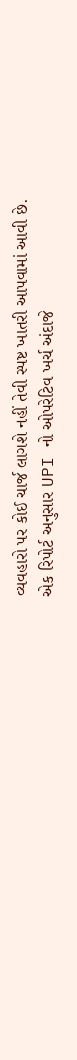વ્યવહારો પર કોઈ ચાર્જ લાગશે નહીં તેવી સ્પષ્ટ ખાતરી આપવામાં આવી છે.
એક રિપોર્ટ અનુસાર UPI નો ઓપરેટિવ ખર્ચ અંદાજે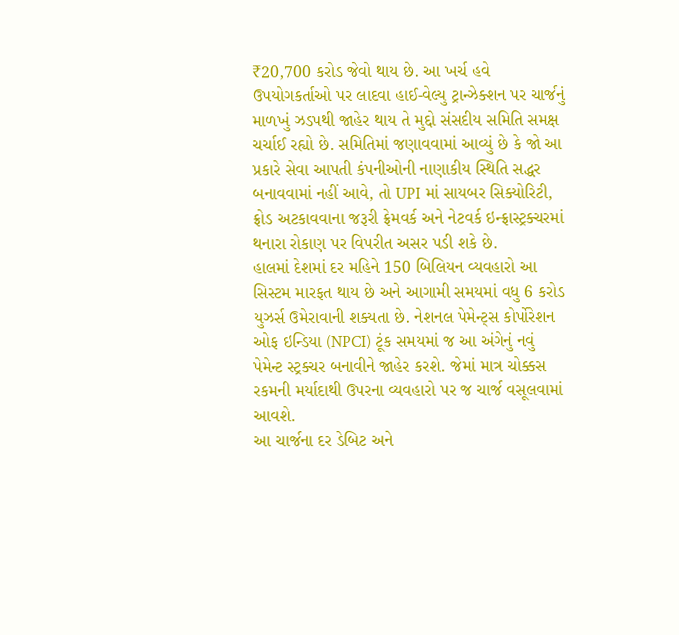₹20,700 કરોડ જેવો થાય છે. આ ખર્ચ હવે ઉપયોગકર્તાઓ પર લાદવા હાઈ-વેલ્યુ ટ્રાન્ઝેક્શન પર ચાર્જનું માળખું ઝડપથી જાહેર થાય તે મુદ્દો સંસદીય સમિતિ સમક્ષ ચર્ચાઈ રહ્યો છે. સમિતિમાં જણાવવામાં આવ્યું છે કે જો આ પ્રકારે સેવા આપતી કંપનીઓની નાણાકીય સ્થિતિ સદ્ધર બનાવવામાં નહીં આવે, તો UPI માં સાયબર સિક્યોરિટી, ફ્રોડ અટકાવવાના જરૂરી ફ્રેમવર્ક અને નેટવર્ક ઇન્ફ્રાસ્ટ્રક્ચરમાં થનારા રોકાણ પર વિપરીત અસર પડી શકે છે.
હાલમાં દેશમાં દર મહિને 150 બિલિયન વ્યવહારો આ સિસ્ટમ મારફત થાય છે અને આગામી સમયમાં વધુ 6 કરોડ યુઝર્સ ઉમેરાવાની શક્યતા છે. નેશનલ પેમેન્ટ્સ કોર્પોરેશન ઓફ ઇન્ડિયા (NPCI) ટૂંક સમયમાં જ આ અંગેનું નવું પેમેન્ટ સ્ટ્રક્ચર બનાવીને જાહેર કરશે. જેમાં માત્ર ચોક્કસ રકમની મર્યાદાથી ઉપરના વ્યવહારો પર જ ચાર્જ વસૂલવામાં આવશે.
આ ચાર્જના દર ડેબિટ અને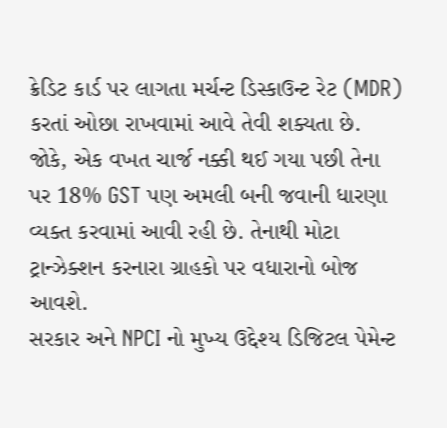ક્રેડિટ કાર્ડ પર લાગતા મર્ચન્ટ ડિસ્કાઉન્ટ રેટ (MDR) કરતાં ઓછા રાખવામાં આવે તેવી શક્યતા છે. જોકે, એક વખત ચાર્જ નક્કી થઈ ગયા પછી તેના પર 18% GST પણ અમલી બની જવાની ધારણા વ્યક્ત કરવામાં આવી રહી છે. તેનાથી મોટા ટ્રાન્ઝેક્શન કરનારા ગ્રાહકો પર વધારાનો બોજ આવશે.
સરકાર અને NPCI નો મુખ્ય ઉદ્દેશ્ય ડિજિટલ પેમેન્ટ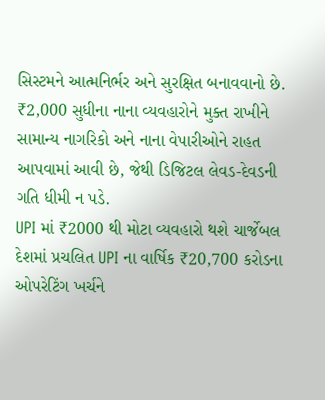સિસ્ટમને આત્મનિર્ભર અને સુરક્ષિત બનાવવાનો છે. ₹2,000 સુધીના નાના વ્યવહારોને મુક્ત રાખીને સામાન્ય નાગરિકો અને નાના વેપારીઓને રાહત આપવામાં આવી છે, જેથી ડિજિટલ લેવડ-દેવડની ગતિ ધીમી ન પડે.
UPI માં ₹2000 થી મોટા વ્યવહારો થશે ચાર્જેબલ
દેશમાં પ્રચલિત UPI ના વાર્ષિક ₹20,700 કરોડના ઓપરેટિંગ ખર્ચને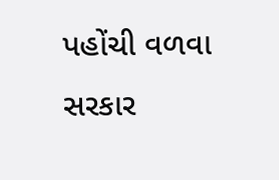પહોંચી વળવા સરકાર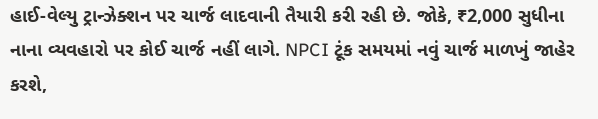હાઈ-વેલ્યુ ટ્રાન્ઝેક્શન પર ચાર્જ લાદવાની તૈયારી કરી રહી છે. જોકે, ₹2,000 સુધીના નાના વ્યવહારો પર કોઈ ચાર્જ નહીં લાગે. NPCI ટૂંક સમયમાં નવું ચાર્જ માળખું જાહેર કરશે,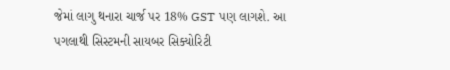જેમાં લાગુ થનારા ચાર્જ પર 18% GST પણ લાગશે. આ પગલાથી સિસ્ટમની સાયબર સિક્યોરિટી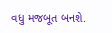વધુ મજબૂત બનશે.